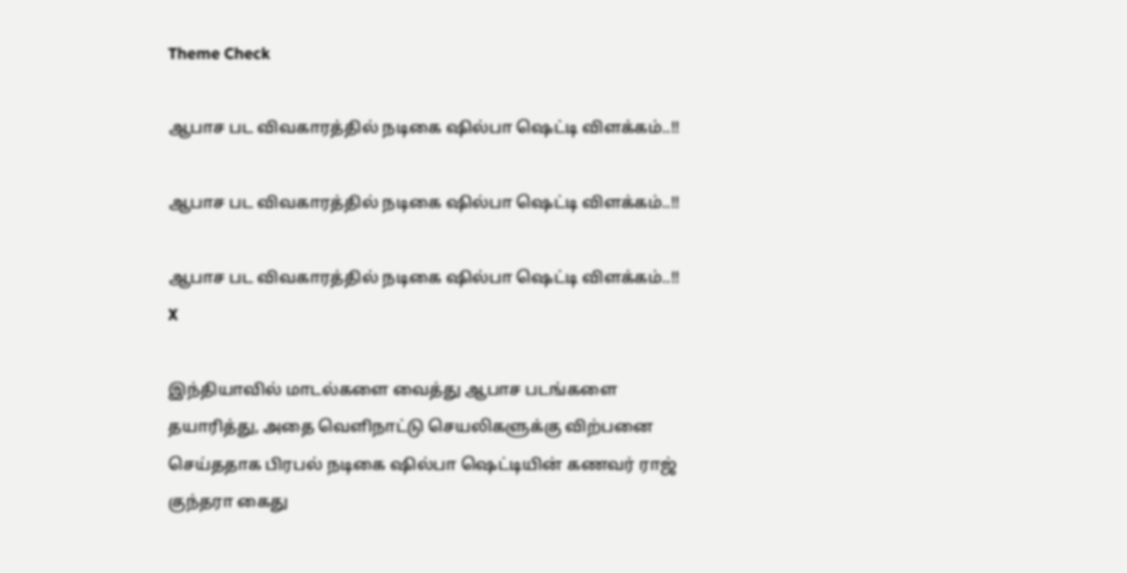Theme Check

ஆபாச பட விவகாரத்தில் நடிகை ஷில்பா ஷெட்டி விளக்கம்..!!

ஆபாச பட விவகாரத்தில் நடிகை ஷில்பா ஷெட்டி விளக்கம்..!!

ஆபாச பட விவகாரத்தில் நடிகை ஷில்பா ஷெட்டி விளக்கம்..!!
X

இந்தியாவில் மாடல்களை வைத்து ஆபாச படங்களை தயாரித்து, அதை வெளிநாட்டு செயலிகளுக்கு விற்பனை செய்ததாக பிரபல் நடிகை ஷில்பா ஷெட்டியின் கணவர் ராஜ் குந்தரா கைது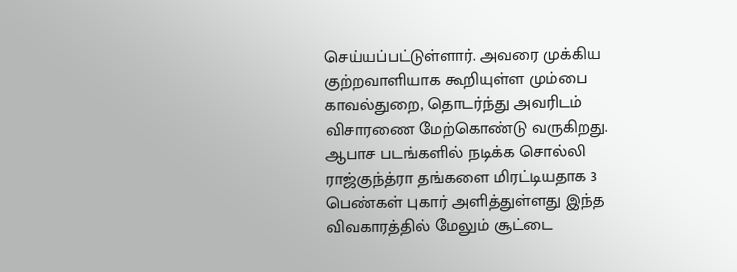செய்யப்பட்டுள்ளார். அவரை முக்கிய குற்றவாளியாக கூறியுள்ள மும்பை காவல்துறை, தொடர்ந்து அவரிடம் விசாரணை மேற்கொண்டு வருகிறது. ஆபாச படங்களில் நடிக்க சொல்லி ராஜ்குந்த்ரா தங்களை மிரட்டியதாக 3 பெண்கள் புகார் அளித்துள்ளது இந்த விவகாரத்தில் மேலும் சூட்டை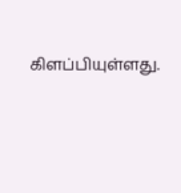கிளப்பியுள்ளது.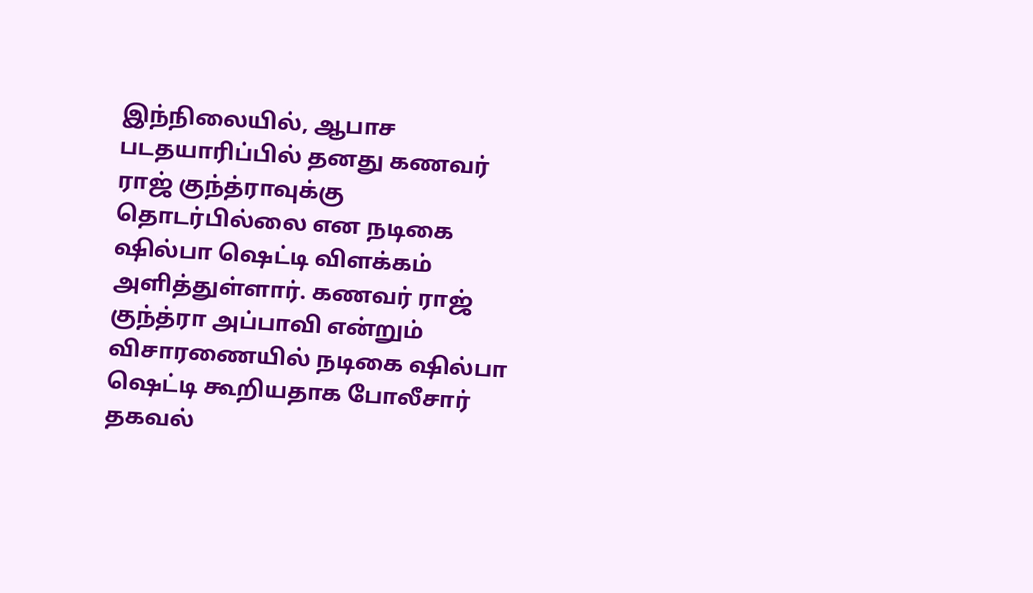இந்நிலையில், ஆபாச படதயாரிப்பில் தனது கணவர் ராஜ் குந்த்ராவுக்கு தொடர்பில்லை என நடிகை ஷில்பா ஷெட்டி விளக்கம் அளித்துள்ளார். கணவர் ராஜ் குந்த்ரா அப்பாவி என்றும் விசாரணையில் நடிகை ஷில்பா ஷெட்டி கூறியதாக போலீசார் தகவல்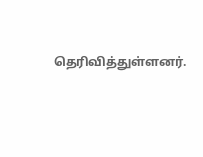தெரிவித்துள்ளனர்.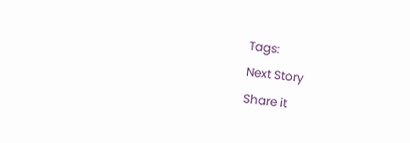Tags:
Next Story
Share it